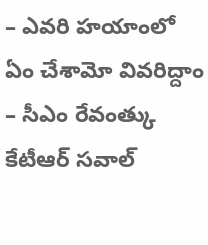– ఎవరి హయాంలో ఏం చేశామో వివరిద్దాం
– సీఎం రేవంత్కు కేటీఆర్ సవాల్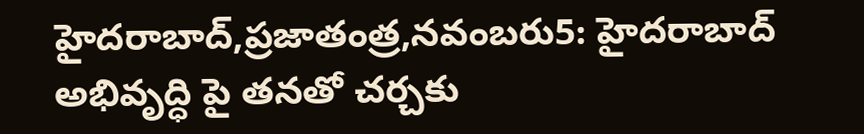హైదరాబాద్,ప్రజాతంత్ర,నవంబరు5: హైదరాబాద్ అభివృద్ధి పై తనతో చర్చకు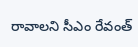రావాలని సీఎం రేవంత్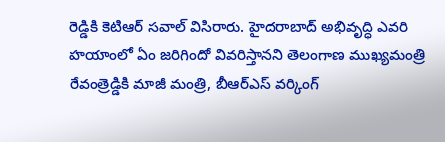రెడ్డికి కెటిఆర్ సవాల్ విసిరారు. హైదరాబాద్ అభివృద్ధి ఎవరి హయాంలో ఏం జరిగిందో వివరిస్తానని తెలంగాణ ముఖ్యమంత్రి రేవంత్రెడ్డికి మాజీ మంత్రి, బీఆర్ఎస్ వర్కింగ్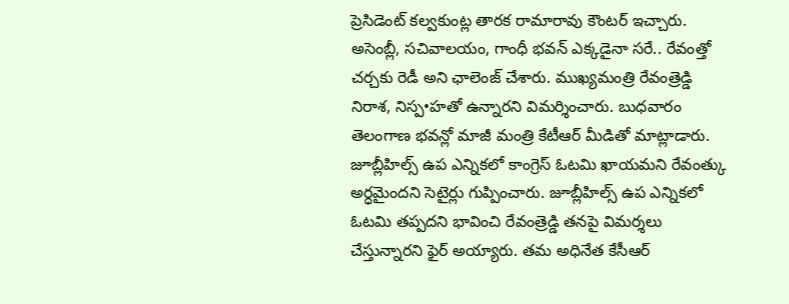ప్రెసిడెంట్ కల్వకుంట్ల తారక రామారావు కౌంటర్ ఇచ్చారు. అసెంబ్లీ, సచివాలయం, గాంధీ భవన్ ఎక్కడైనా సరే.. రేవంత్తో చర్చకు రెడీ అని ఛాలెంజ్ చేశారు. ముఖ్యమంత్రి రేవంత్రెడ్డి నిరాశ, నిస్ప•హతో ఉన్నారని విమర్శించారు. బుధవారం తెలంగాణ భవన్లో మాజీ మంత్రి కేటీఆర్ మీడితో మాట్లాడారు. జూబ్లీహిల్స్ ఉప ఎన్నికలో కాంగ్రెస్ ఓటమి ఖాయమని రేవంత్కు అర్ధమైందని సెటైర్లు గుప్పించారు. జూబ్లీహిల్స్ ఉప ఎన్నికలో ఓటమి తప్పదని భావించి రేవంత్రెడ్డి తనపై విమర్శలు చేస్తున్నారని ఫైర్ అయ్యారు. తమ అధినేత కేసీఆర్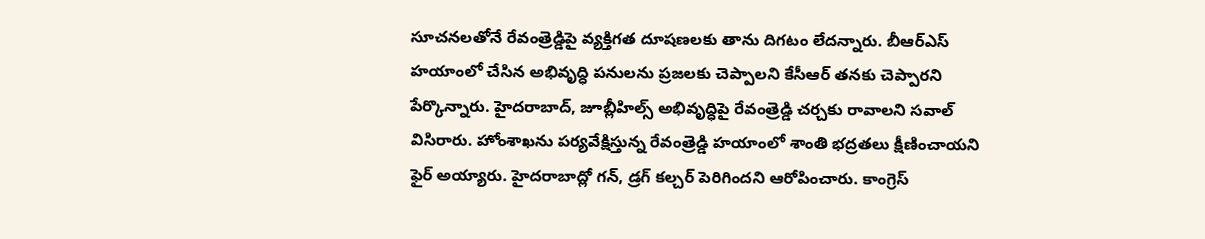సూచనలతోనే రేవంత్రెడ్డిపై వ్యక్తిగత దూషణలకు తాను దిగటం లేదన్నారు. బీఆర్ఎస్ హయాంలో చేసిన అభివృద్ధి పనులను ప్రజలకు చెప్పాలని కేసీఆర్ తనకు చెప్పారని పేర్కొన్నారు. హైదరాబాద్, జూబ్లీహిల్స్ అభివృద్ధిపై రేవంత్రెడ్డి చర్చకు రావాలని సవాల్ విసిరారు. హోంశాఖను పర్యవేక్షిస్తున్న రేవంత్రెడ్డి హయాంలో శాంతి భద్రతలు క్షీణించాయని ఫైర్ అయ్యారు. హైదరాబాద్లో గన్, డ్రగ్ కల్చర్ పెరిగిందని ఆరోపించారు. కాంగ్రెస్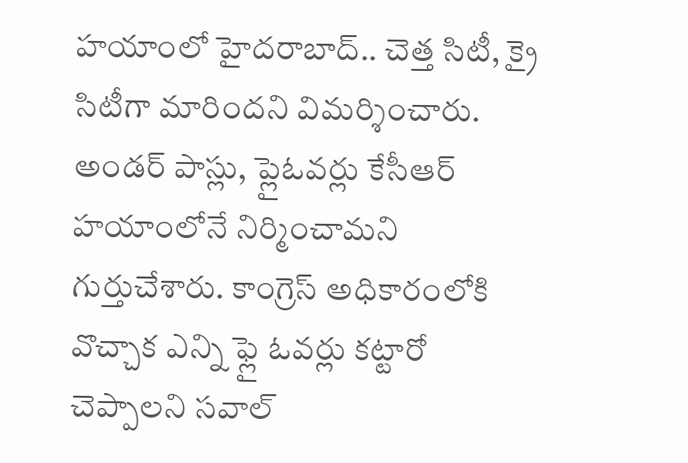హయాంలో హైదరాబాద్.. చెత్త సిటీ, క్రై సిటీగా మారిందని విమర్శించారు. అండర్ పాస్లు, ప్లైఓవర్లు కేసీఆర్ హయాంలోనే నిర్మించామని గుర్తుచేశారు. కాంగ్రెస్ అధికారంలోకి వొచ్చాక ఎన్ని ఫ్లై ఓవర్లు కట్టారో చెప్పాలని సవాల్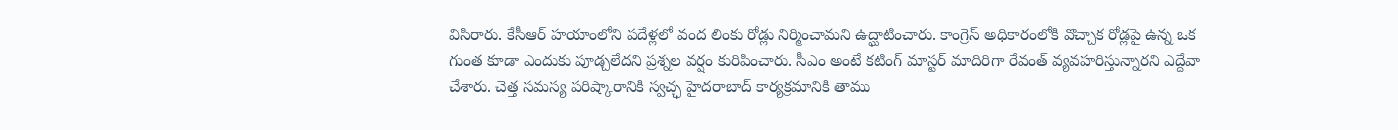విసిరారు. కేసీఆర్ హయాంలోని పదేళ్లలో వంద లింకు రోడ్లు నిర్మించామని ఉద్ఘాటించారు. కాంగ్రెస్ అధికారంలోకి వొచ్చాక రోడ్లపై ఉన్న ఒక గుంత కూడా ఎందుకు పూడ్చలేదని ప్రశ్నల వర్షం కురిపించారు. సీఎం అంటే కటింగ్ మాస్టర్ మాదిరిగా రేవంత్ వ్యవహరిస్తున్నారని ఎద్దేవా చేశారు. చెత్త సమస్య పరిష్కారానికి స్వచ్ఛ హైదరాబాద్ కార్యక్రమానికి తాము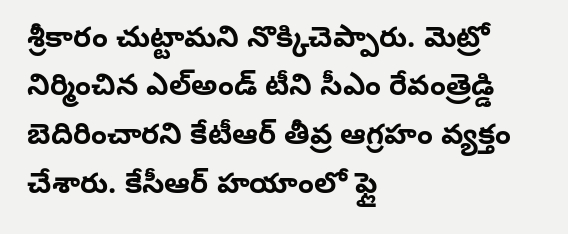శ్రీకారం చుట్టామని నొక్కిచెప్పారు. మెట్రో నిర్మించిన ఎల్అండ్ టీని సీఎం రేవంత్రెడ్డి బెదిరించారని కేటీఆర్ తీవ్ర ఆగ్రహం వ్యక్తం చేశారు. కేసీఆర్ హయాంలో ఫ్లై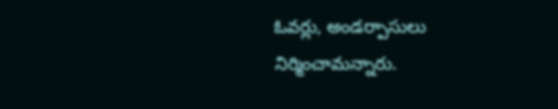ఓవర్లు, అండర్పాసులు నిర్మించామన్నారు.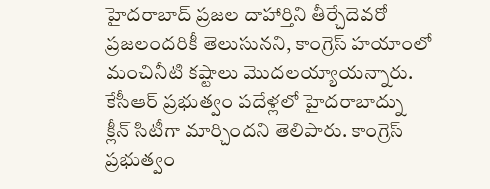హైదరాబాద్ ప్రజల దాహార్తిని తీర్చేదెవరో ప్రజలందరికీ తెలుసునని, కాంగ్రెస్ హయాంలో మంచినీటి కష్టాలు మొదలయ్యాయన్నారు. కేసీఆర్ ప్రభుత్వం పదేళ్లలో హైదరాబాద్ను క్లీన్ సిటీగా మార్చిందని తెలిపారు. కాంగ్రెస్ ప్రభుత్వం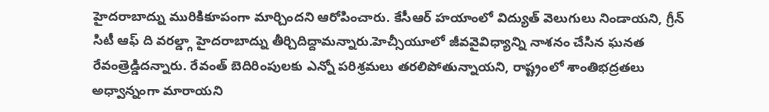హైదరాబాద్ను మురికికూపంగా మార్చిందని ఆరోపించారు. కేసీఆర్ హయాంలో విద్యుత్ వెలుగులు నిండాయని, గ్రీన్ సిటీ ఆఫ్ ది వరల్డ్గా హైదరాబాద్ను తీర్చిదిద్దామన్నారు.హెచ్సీయూలో జీవవైవిధ్యాన్ని నాశనం చేసిన ఘనత రేవంత్రెడ్డిదన్నారు. రేవంత్ బెదిరింపులకు ఎన్నో పరిశ్రమలు తరలిపోతున్నాయని, రాష్ట్రంలో శాంతిభద్రతలు అధ్వాన్నంగా మారాయని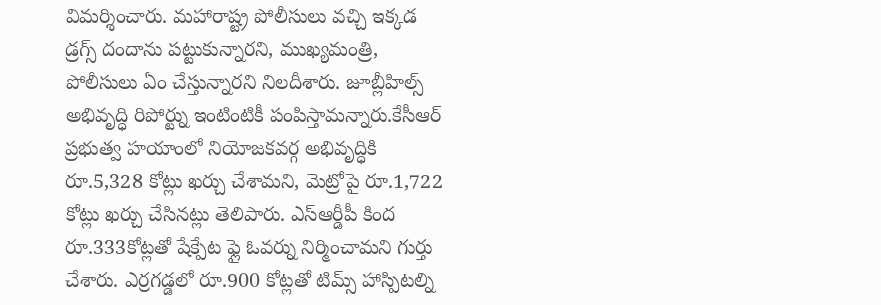విమర్శించారు. మహారాష్ట్ర పోలీసులు వచ్చి ఇక్కడ డ్రగ్స్ దందాను పట్టుకున్నారని, ముఖ్యమంత్రి, పోలీసులు ఏం చేస్తున్నారని నిలదీశారు. జూబ్లీహిల్స్ అభివృద్ధి రిపోర్ట్ను ఇంటింటికీ పంపిస్తామన్నారు.కేసీఆర్ ప్రభుత్వ హయాంలో నియోజకవర్గ అభివృద్ధికి రూ.5,328 కోట్లు ఖర్చు చేశామని, మెట్రోపై రూ.1,722 కోట్లు ఖర్చు చేసినట్లు తెలిపారు. ఎస్ఆర్డీపీ కింద రూ.333కోట్లతో షేక్పేట ఫ్లై ఓవర్ను నిర్మించామని గుర్తు చేశారు. ఎర్రగడ్డలో రూ.900 కోట్లతో టిమ్స్ హాస్పిటల్ని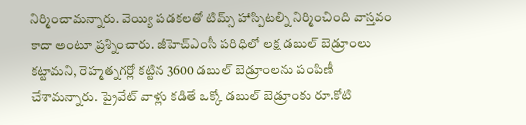నిర్మించామన్నారు. వెయ్యి పడకలతో టిమ్స్ హాస్పిటల్ని నిర్మించింది వాస్తవం కాదా అంటూ ప్రశ్నించారు. జీహెచ్ఎంసీ పరిధిలో లక్ష డబుల్ బెడ్రూంలు కట్టామని, రెహ్మత్నగర్లో కట్టిన 3600 డబుల్ బెడ్రూంలను పంపిణీ చేశామన్నారు. ప్రైవేట్ వాళ్లు కడితే ఒక్కో డబుల్ బెడ్రూంకు రూ.కోటి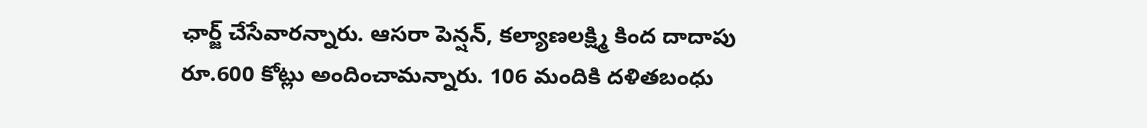ఛార్జ్ చేసేవారన్నారు. ఆసరా పెన్షన్, కల్యాణలక్ష్మి కింద దాదాపు రూ.600 కోట్లు అందించామన్నారు. 106 మందికి దళితబంధు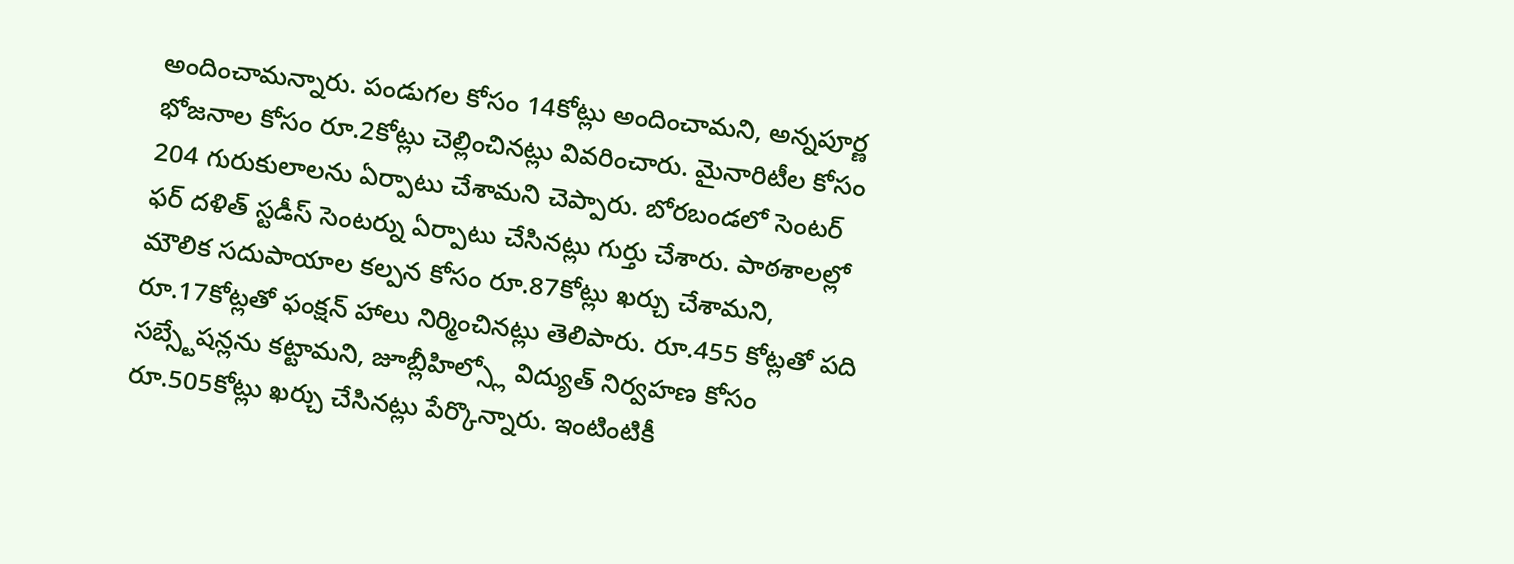అందించామన్నారు. పండుగల కోసం 14కోట్లు అందించామని, అన్నపూర్ణ భోజనాల కోసం రూ.2కోట్లు చెల్లించినట్లు వివరించారు. మైనారిటీల కోసం 204 గురుకులాలను ఏర్పాటు చేశామని చెప్పారు. బోరబండలో సెంటర్ ఫర్ దళిత్ స్టడీస్ సెంటర్ను ఏర్పాటు చేసినట్లు గుర్తు చేశారు. పాఠశాలల్లో మౌలిక సదుపాయాల కల్పన కోసం రూ.87కోట్లు ఖర్చు చేశామని, రూ.17కోట్లతో ఫంక్షన్ హాలు నిర్మించినట్లు తెలిపారు. రూ.455 కోట్లతో పది సబ్స్టేషన్లను కట్టామని, జూబ్లీహిల్స్లో విద్యుత్ నిర్వహణ కోసం రూ.505కోట్లు ఖర్చు చేసినట్లు పేర్కొన్నారు. ఇంటింటికీ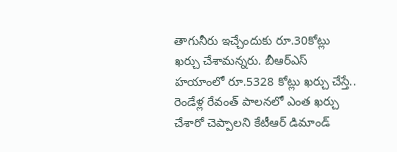తాగునీరు ఇచ్చేందుకు రూ.30కోట్లు ఖర్చు చేశామన్నరు. బీఆర్ఎస్ హయాంలో రూ.5328 కోట్లు ఖర్చు చేస్తే.. రెండేళ్ల రేవంత్ పాలనలో ఎంత ఖర్చు చేశారో చెప్పాలని కేటీఆర్ డిమాండ్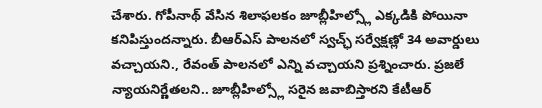చేశారు. గోపీనాథ్ వేసిన శిలాఫలకం జూబ్లీహిల్స్లో ఎక్కడికి పోయినా కనిపిస్తుందన్నారు. బీఆర్ఎస్ పాలనలో స్వచ్ఛ్ సర్వేక్షణ్లో 34 అవార్డులు వచ్చాయని., రేవంత్ పాలనలో ఎన్ని వచ్చాయని ప్రశ్నించారు. ప్రజలే న్యాయనిర్ణేతలని.. జూబ్లీహిల్స్లో సరైన జవాబిస్తారని కేటీఆర్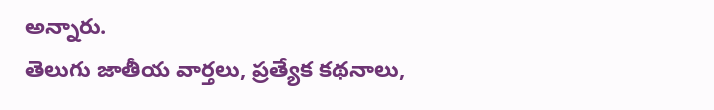అన్నారు.
తెలుగు జాతీయ వార్తలు, ప్రత్యేక కథనాలు,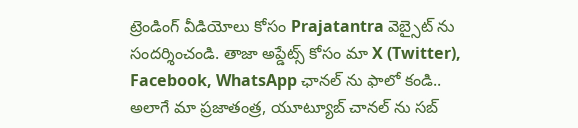ట్రెండింగ్ వీడియోలు కోసం Prajatantra వెబ్సైట్ ను సందర్శించండి. తాజా అప్డేట్స్ కోసం మా X (Twitter), Facebook, WhatsApp ఛానల్ ను ఫాలో కండి.. అలాగే మా ప్రజాతంత్ర, యూట్యూబ్ చానల్ ను సబ్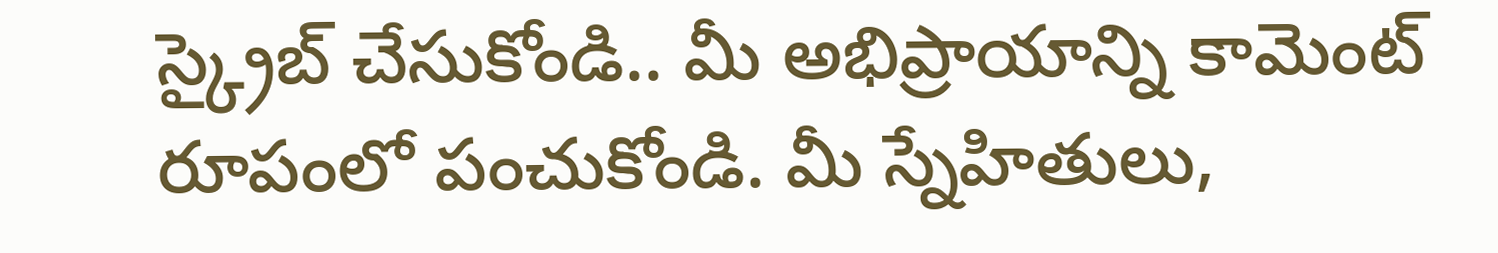స్క్రైబ్ చేసుకోండి.. మీ అభిప్రాయాన్ని కామెంట్ రూపంలో పంచుకోండి. మీ స్నేహితులు,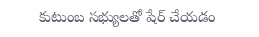కుటుంబ సభ్యులతో షేర్ చేయడం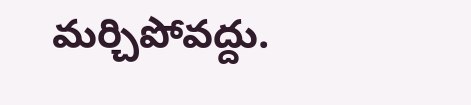మర్చిపోవద్దు.